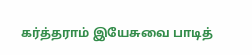கர்த்தராம் இயேசுவை பாடித்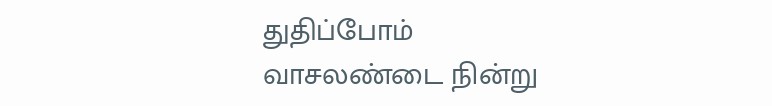துதிப்போம்
வாசலண்டை நின்று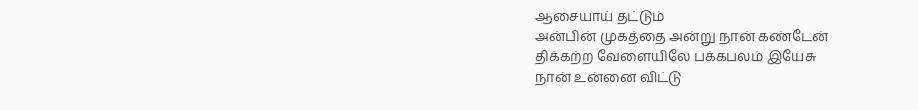ஆசையாய் தட்டும்
அன்பின் முகத்தை அன்று நான் கண்டேன்
திக்கற்ற வேளையிலே பக்கபலம் இயேசு
நான் உன்னை விட்டு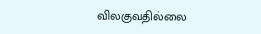விலகுவதில்லை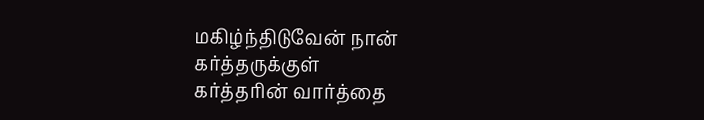மகிழ்ந்திடுவேன் நான் கர்த்தருக்குள்
கர்த்தரின் வார்த்தை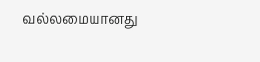வல்லமையானது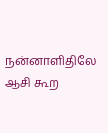நன்னாளிதிலே ஆசி கூற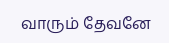வாரும் தேவனே